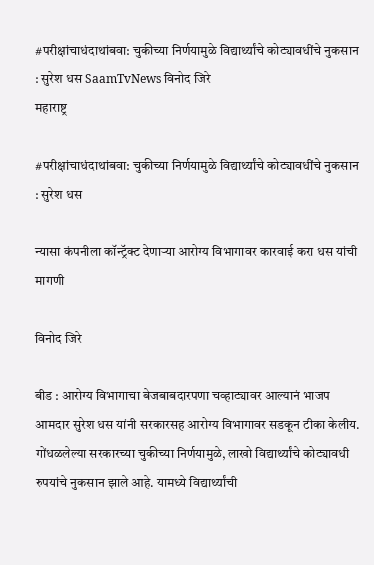#परीक्षांचाधंदाथांबवा: चुकीच्या निर्णयामुळे विद्यार्थ्यांचे कोट्यावधींचे नुकसान : सुरेश धस SaamTvNews विनोद जिरे
महाराष्ट्र

#परीक्षांचाधंदाथांबवा: चुकीच्या निर्णयामुळे विद्यार्थ्यांचे कोट्यावधींचे नुकसान : सुरेश धस

न्यासा कंपनीला कॉन्ट्रॅक्ट देणाऱ्या आरोग्य विभागावर कारवाई करा धस यांची मागणी

विनोद जिरे

बीड : आरोग्य विभागाचा बेजबाबदारपणा चव्हाट्यावर आल्यानं भाजप आमदार सुरेश धस यांनी सरकारसह आरोग्य विभागावर सडकून टीका केलीय. गोंधळलेल्या सरकारच्या चुकीच्या निर्णयामुळे, लाखो विद्यार्थ्यांचे कोट्यावधी रुपयांचे नुकसान झाले आहे. यामध्ये विद्यार्थ्यांची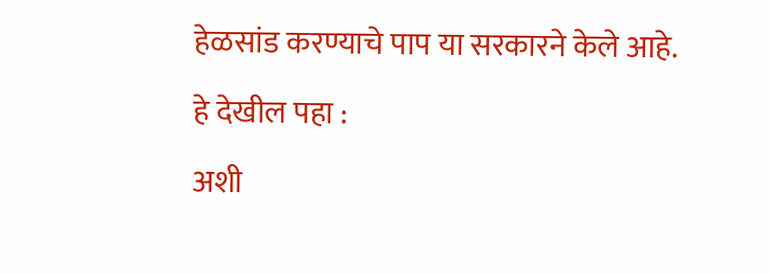हेळसांड करण्याचे पाप या सरकारने केले आहे.

हे देखील पहा :

अशी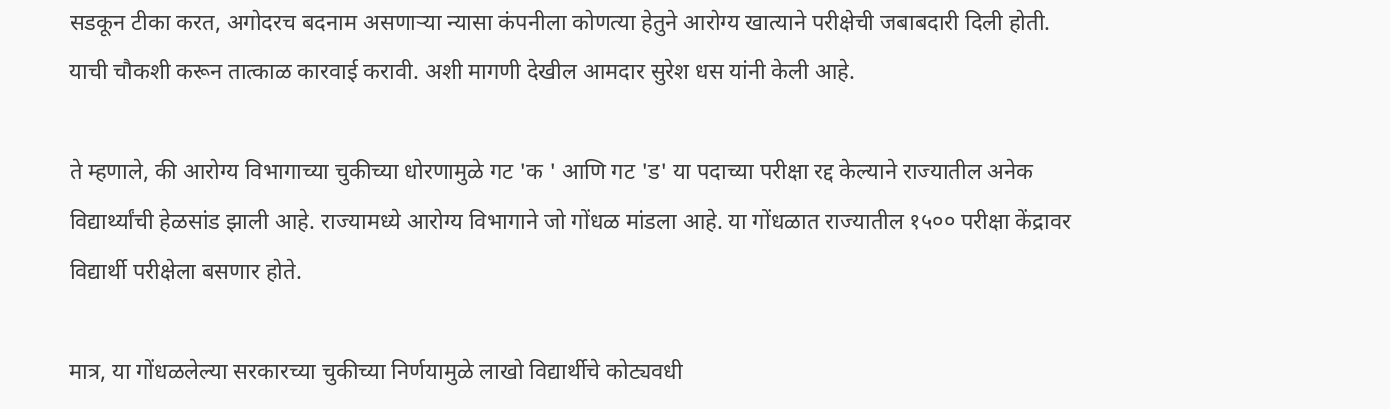सडकून टीका करत, अगोदरच बदनाम असणाऱ्या न्यासा कंपनीला कोणत्या हेतुने आरोग्य खात्याने परीक्षेची जबाबदारी दिली होती. याची चौकशी करून तात्काळ कारवाई करावी. अशी मागणी देखील आमदार सुरेश धस यांनी केली आहे.

ते म्हणाले, की आरोग्य विभागाच्या चुकीच्या धोरणामुळे गट 'क ' आणि गट 'ड' या पदाच्या परीक्षा रद्द केल्याने राज्यातील अनेक विद्यार्थ्यांची हेळसांड झाली आहे. राज्यामध्ये आरोग्य विभागाने जो गोंधळ मांडला आहे. या गोंधळात राज्यातील १५०० परीक्षा केंद्रावर विद्यार्थी परीक्षेला बसणार होते.

मात्र, या गोंधळलेल्या सरकारच्या चुकीच्या निर्णयामुळे लाखो विद्यार्थीचे कोट्यवधी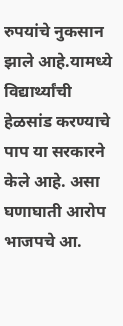रुपयांचे नुकसान झाले आहे.यामध्ये विद्यार्थ्यांची हेळसांड करण्याचे पाप या सरकारने केले आहे. असा घणाघाती आरोप भाजपचे आ.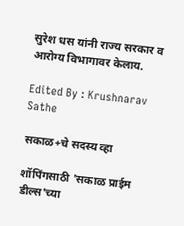सुरेश धस यांनी राज्य सरकार व आरोग्य विभागावर केलाय.

Edited By : Krushnarav Sathe

सकाळ+चे सदस्य व्हा

शॉपिंगसाठी 'सकाळ प्राईम डील्स'च्या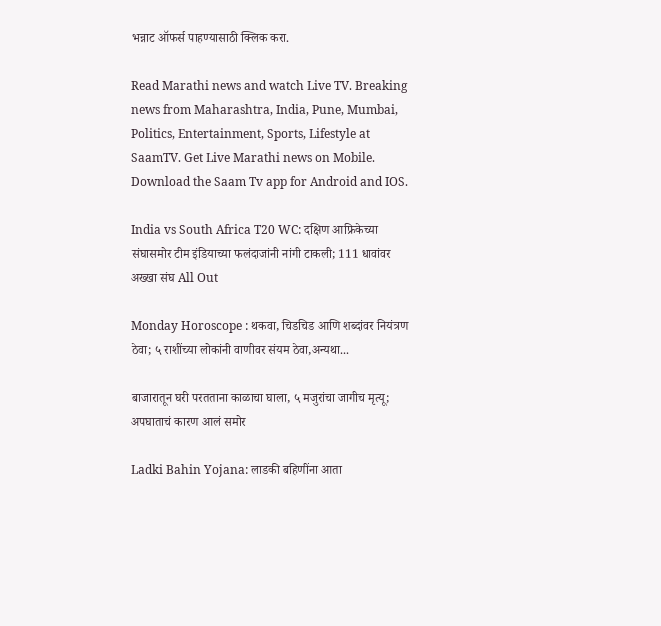भन्नाट ऑफर्स पाहण्यासाठी क्लिक करा.

Read Marathi news and watch Live TV. Breaking news from Maharashtra, India, Pune, Mumbai, Politics, Entertainment, Sports, Lifestyle at SaamTV. Get Live Marathi news on Mobile. Download the Saam Tv app for Android and IOS.

India vs South Africa T20 WC: दक्षिण आफ्रिकेच्या संघासमोर टीम इंडियाच्या फलंदाजांनी नांगी टाकली; 111 धावांवर अख्खा संघ All Out

Monday Horoscope : थकवा, चिडचिड आणि शब्दांवर नियंत्रण ठेवा; ५ राशींच्या लोकांनी वाणीवर संयम ठेवा,अन्यथा...

बाजारातून घरी परतताना काळाचा घाला, ५ मजुरांचा जागीच मृत्यू; अपघाताचं कारण आलं समोर

Ladki Bahin Yojana: लाडकी बहिणींना आता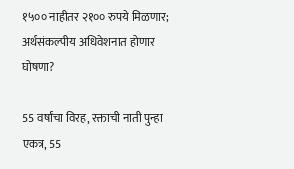१५०० नाहीतर २१०० रुपये मिळणार; अर्थसंकल्पीय अधिवेशनात होणार घोषणा?

55 वर्षांचा विरह, रक्ताची नाती पुन्हा एकत्र, 55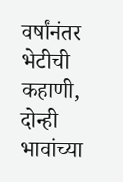वर्षांनंतर भेटीची कहाणी, दोन्ही भावांच्या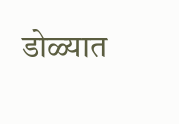डोळ्यात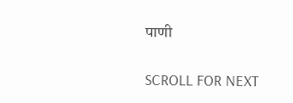पाणी

SCROLL FOR NEXT